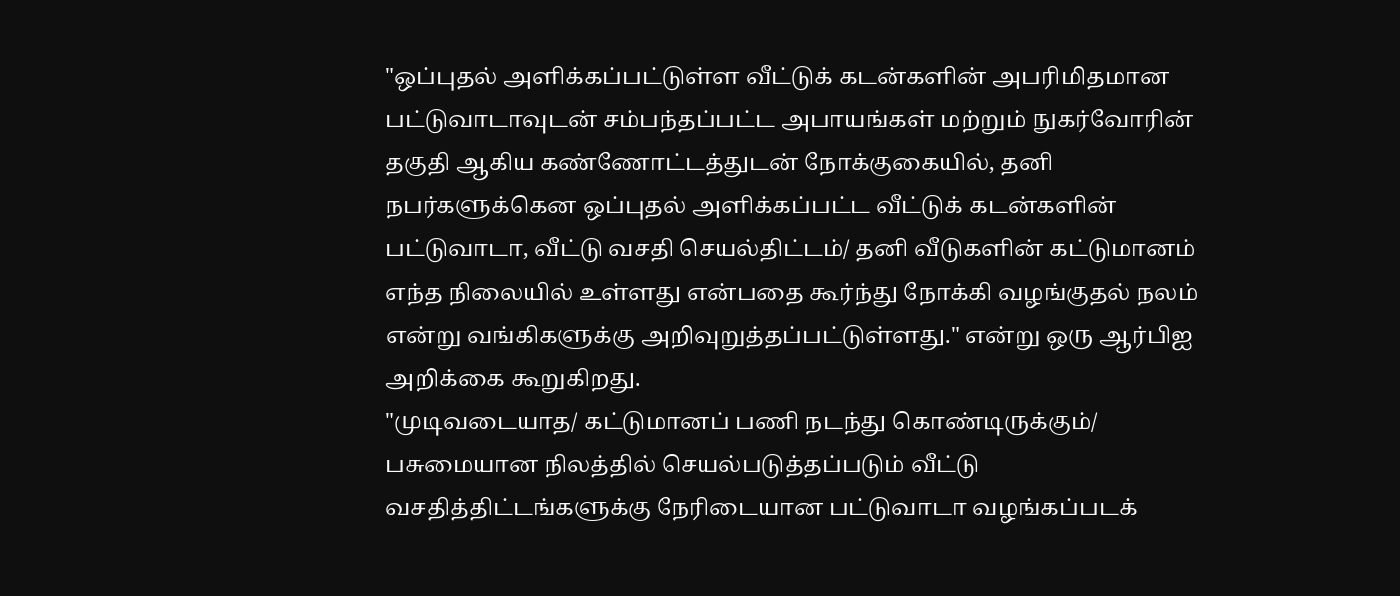"ஒப்புதல் அளிக்கப்பட்டுள்ள வீட்டுக் கடன்களின் அபரிமிதமான பட்டுவாடாவுடன் சம்பந்தப்பட்ட அபாயங்கள் மற்றும் நுகர்வோரின் தகுதி ஆகிய கண்ணோட்டத்துடன் நோக்குகையில், தனி நபர்களுக்கென ஒப்புதல் அளிக்கப்பட்ட வீட்டுக் கடன்களின் பட்டுவாடா, வீட்டு வசதி செயல்திட்டம்/ தனி வீடுகளின் கட்டுமானம் எந்த நிலையில் உள்ளது என்பதை கூர்ந்து நோக்கி வழங்குதல் நலம் என்று வங்கிகளுக்கு அறிவுறுத்தப்பட்டுள்ளது." என்று ஒரு ஆர்பிஐ அறிக்கை கூறுகிறது.
"முடிவடையாத/ கட்டுமானப் பணி நடந்து கொண்டிருக்கும்/ பசுமையான நிலத்தில் செயல்படுத்தப்படும் வீட்டு வசதித்திட்டங்களுக்கு நேரிடையான பட்டுவாடா வழங்கப்படக்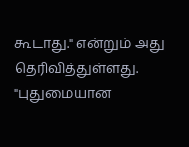கூடாது." என்றும் அது தெரிவித்துள்ளது.
"புதுமையான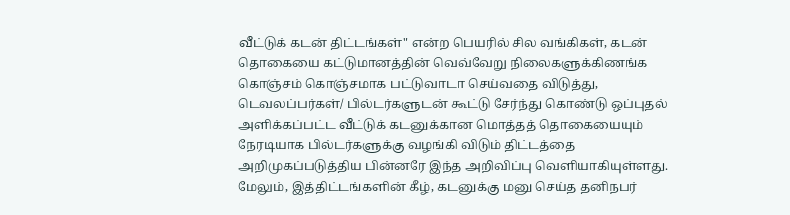வீட்டுக் கடன் திட்டங்கள்" என்ற பெயரில் சில வங்கிகள், கடன் தொகையை கட்டுமானத்தின் வெவ்வேறு நிலைகளுக்கிணங்க கொஞ்சம் கொஞ்சமாக பட்டுவாடா செய்வதை விடுத்து, டெவலப்பர்கள்/ பில்டர்களுடன் கூட்டு சேர்ந்து கொண்டு ஒப்புதல் அளிக்கப்பட்ட வீட்டுக் கடனுக்கான மொத்தத் தொகையையும் நேரடியாக பில்டர்களுக்கு வழங்கி விடும் திட்டத்தை அறிமுகப்படுத்திய பின்னரே இந்த அறிவிப்பு வெளியாகியுள்ளது.
மேலும், இத்திட்டங்களின் கீழ், கடனுக்கு மனு செய்த தனிநபர்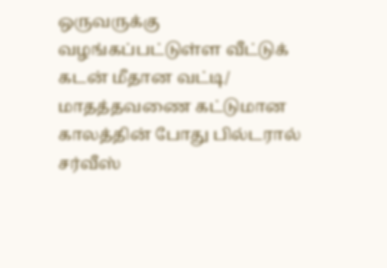ஒருவருக்கு வழங்கப்பட்டுள்ள வீட்டுக் கடன் மீதான வட்டி/ மாதத்தவணை கட்டுமான காலத்தின் போது பில்டரால் சர்வீஸ்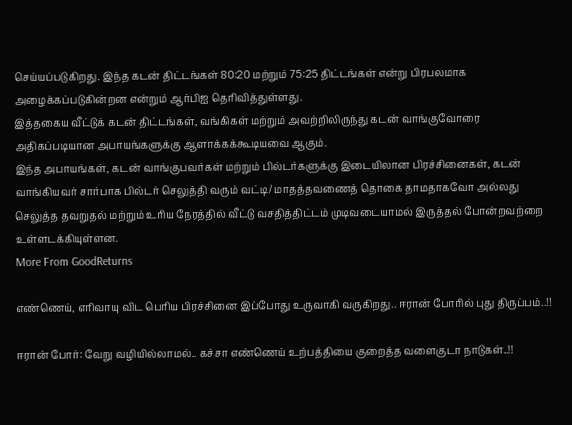செய்யப்படுகிறது. இந்த கடன் திட்டங்கள் 80:20 மற்றும் 75:25 திட்டங்கள் என்று பிரபலமாக அழைக்கப்படுகின்றன என்றும் ஆர்பிஐ தெரிவித்துள்ளது.
இத்தகைய வீட்டுக் கடன் திட்டங்கள், வங்கிகள் மற்றும் அவற்றிலிருந்து கடன் வாங்குவோரை அதிகப்படியான அபாயங்களுக்கு ஆளாக்கக்கூடியவை ஆகும்.
இந்த அபாயங்கள், கடன் வாங்குபவர்கள் மற்றும் பில்டர்களுக்கு இடையிலான பிரச்சினைகள், கடன் வாங்கியவர் சார்பாக பில்டர் செலுத்தி வரும் வட்டி/ மாதத்தவணைத் தொகை தாமதாகவோ அல்லது செலுத்த தவறுதல் மற்றும் உரிய நேரத்தில் வீட்டு வசதித்திட்டம் முடிவடையாமல் இருத்தல் போன்றவற்றை உள்ளடக்கியுள்ளன.
More From GoodReturns

எண்ணெய், எரிவாயு விட பெரிய பிரச்சினை இப்போது உருவாகி வருகிறது.. ஈரான் போரில் புது திருப்பம்..!!

ஈரான் போர்: வேறு வழியில்லாமல்.. கச்சா எண்ணெய் உற்பத்தியை குறைத்த வளைகுடா நாடுகள்..!!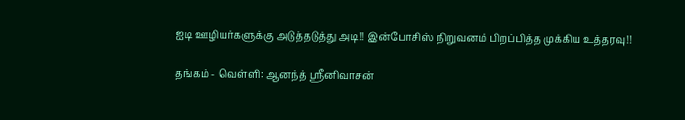ஐடி ஊழியர்களுக்கு அடுத்தடுத்து அடி!! இன்போசிஸ் நிறுவனம் பிறப்பித்த முக்கிய உத்தரவு!!

தங்கம் - வெள்ளி: ஆனந்த் ஸ்ரீனிவாசன்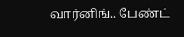வார்னிங்.. பேண்ட்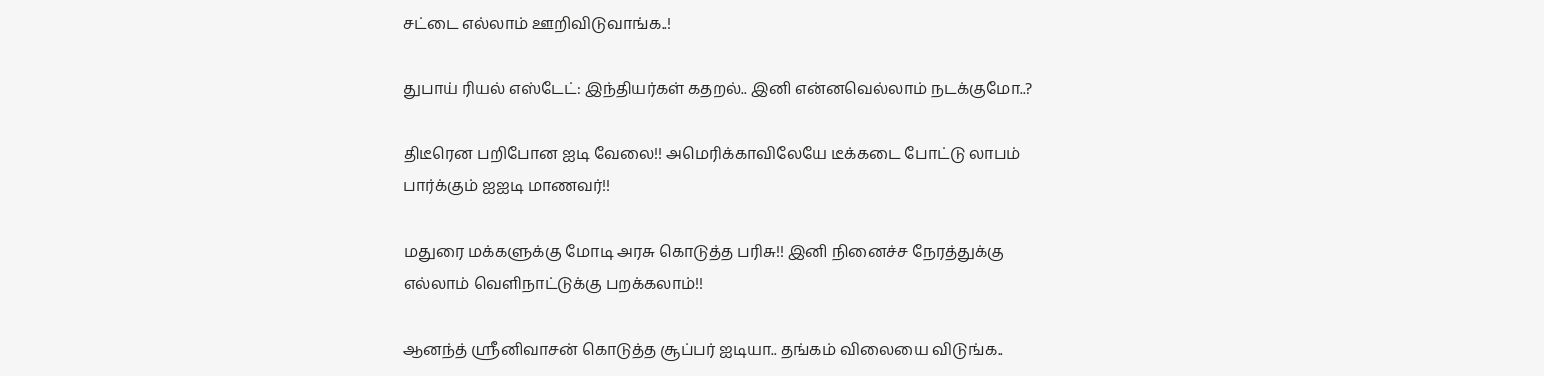சட்டை எல்லாம் ஊறிவிடுவாங்க..!

துபாய் ரியல் எஸ்டேட்: இந்தியர்கள் கதறல்.. இனி என்னவெல்லாம் நடக்குமோ..?

திடீரென பறிபோன ஐடி வேலை!! அமெரிக்காவிலேயே டீக்கடை போட்டு லாபம் பார்க்கும் ஐஐடி மாணவர்!!

மதுரை மக்களுக்கு மோடி அரசு கொடுத்த பரிசு!! இனி நினைச்ச நேரத்துக்கு எல்லாம் வெளிநாட்டுக்கு பறக்கலாம்!!

ஆனந்த் ஸ்ரீனிவாசன் கொடுத்த சூப்பர் ஐடியா.. தங்கம் விலையை விடுங்க..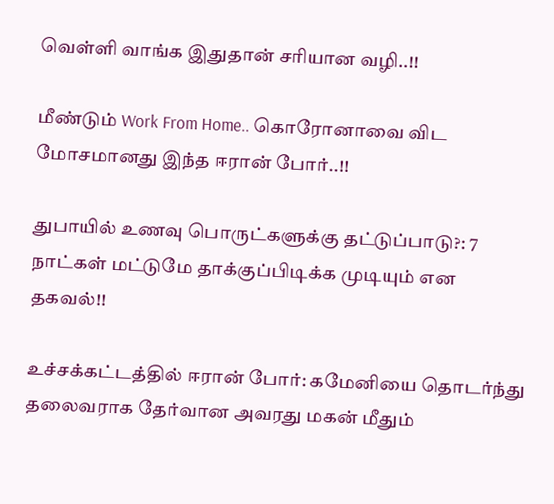வெள்ளி வாங்க இதுதான் சரியான வழி..!!

மீண்டும் Work From Home.. கொரோனாவை விட மோசமானது இந்த ஈரான் போர்..!!

துபாயில் உணவு பொருட்களுக்கு தட்டுப்பாடு?: 7 நாட்கள் மட்டுமே தாக்குப்பிடிக்க முடியும் என தகவல்!!

உச்சக்கட்டத்தில் ஈரான் போர்: கமேனியை தொடர்ந்து தலைவராக தேர்வான அவரது மகன் மீதும்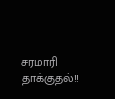சரமாரி தாக்குதல்!!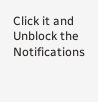Click it and Unblock the Notifications